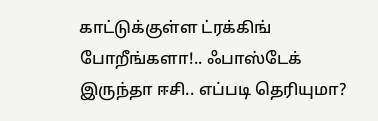காட்டுக்குள்ள ட்ரக்கிங் போறீங்களா!.. ஃபாஸ்டேக் இருந்தா ஈசி.. எப்படி தெரியுமா?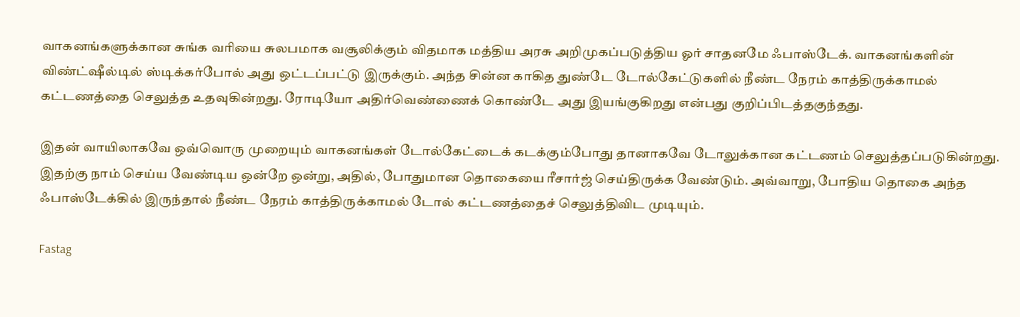வாகனங்களுக்கான சுங்க வரியை சுலபமாக வசூலிக்கும் விதமாக மத்திய அரசு அறிமுகப்படுத்திய ஓர் சாதனமே ஃபாஸ்டேக். வாகனங்களின் விண்ட்ஷீல்டில் ஸ்டிக்கர்போல் அது ஒட்டப்பட்டு இருக்கும். அந்த சின்ன காகித துண்டே டோல்கேட்டுகளில் நீண்ட நேரம் காத்திருக்காமல் கட்டணத்தை செலுத்த உதவுகின்றது. ரோடியோ அதிர்வெண்ணைக் கொண்டே அது இயங்குகிறது என்பது குறிப்பிடத்தகுந்தது.

இதன் வாயிலாகவே ஒவ்வொரு முறையும் வாகனங்கள் டோல்கேட்டைக் கடக்கும்போது தானாகவே டோலுக்கான கட்டணம் செலுத்தப்படுகின்றது. இதற்கு நாம் செய்ய வேண்டிய ஒன்றே ஒன்று, அதில், போதுமான தொகையை ரீசார்ஜ் செய்திருக்க வேண்டும். அவ்வாறு, போதிய தொகை அந்த ஃபாஸ்டேக்கில் இருந்தால் நீண்ட நேரம் காத்திருக்காமல் டோல் கட்டணத்தைச் செலுத்திவிட முடியும்.

Fastag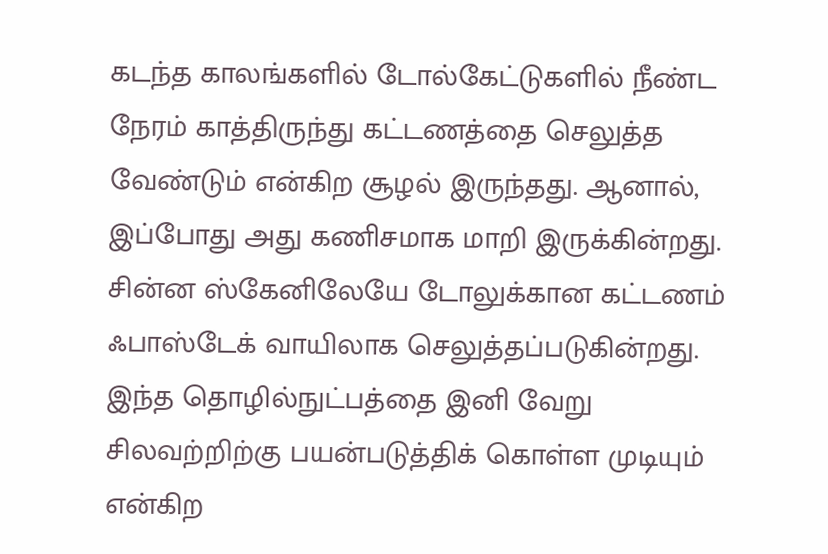கடந்த காலங்களில் டோல்கேட்டுகளில் நீண்ட நேரம் காத்திருந்து கட்டணத்தை செலுத்த வேண்டும் என்கிற சூழல் இருந்தது. ஆனால், இப்போது அது கணிசமாக மாறி இருக்கின்றது. சின்ன ஸ்கேனிலேயே டோலுக்கான கட்டணம் ஃபாஸ்டேக் வாயிலாக செலுத்தப்படுகின்றது. இந்த தொழில்நுட்பத்தை இனி வேறு சிலவற்றிற்கு பயன்படுத்திக் கொள்ள முடியும் என்கிற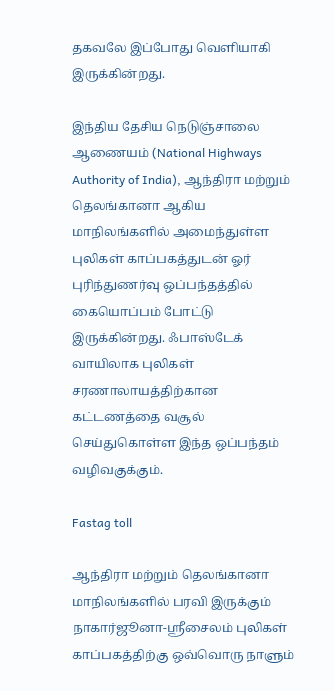தகவலே இப்போது வெளியாகி இருக்கின்றது.

இந்திய தேசிய நெடுஞ்சாலை ஆணையம் (National Highways Authority of India), ஆந்திரா மற்றும் தெலங்கானா ஆகிய மாநிலங்களில் அமைந்துள்ள புலிகள் காப்பகத்துடன் ஓர் புரிந்துணர்வு ஒப்பந்தத்தில் கையொப்பம் போட்டு இருக்கின்றது. ஃபாஸ்டேக் வாயிலாக புலிகள் சரணாலாயத்திற்கான கட்டணத்தை வசூல் செய்துகொள்ள இந்த ஒப்பந்தம் வழிவகுக்கும்.

Fastag toll

ஆந்திரா மற்றும் தெலங்கானா மாநிலங்களில் பரவி இருக்கும் நாகார்ஜூனா-ஸ்ரீசைலம் புலிகள் காப்பகத்திற்கு ஒவ்வொரு நாளும்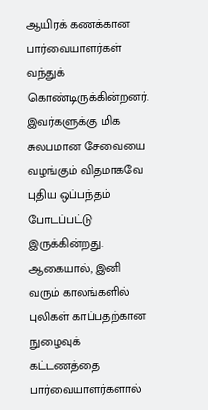ஆயிரக் கணக்கான பார்வையாளர்கள் வந்துக் கொண்டிருக்கின்றனர். இவர்களுக்கு மிக சுலபமான சேவையை வழங்கும் விதமாகவே புதிய ஒப்பந்தம் போடப்பட்டு இருக்கின்றது. ஆகையால், இனி வரும் காலங்களில் புலிகள் காப்பதற்கான நுழைவுக் கட்டணத்தை பார்வையாளர்களால்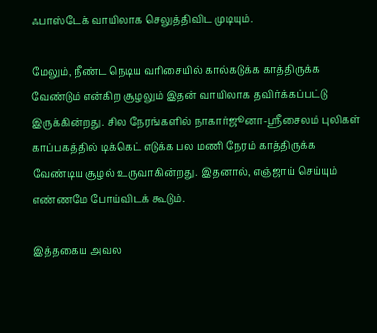ஃபாஸ்டேக் வாயிலாக செலுத்திவிட முடியும்.

மேலும், நீண்ட நெடிய வரிசையில் கால்கடுக்க காத்திருக்க வேண்டும் என்கிற சூழலும் இதன் வாயிலாக தவிர்க்கப்பட்டு இருக்கின்றது. சில நேரங்களில் நாகார்ஜூனா-ஸ்ரீசைலம் புலிகள் காப்பகத்தில் டிக்கெட் எடுக்க பல மணி நேரம் காத்திருக்க வேண்டிய சூழல் உருவாகின்றது. இதனால், எஞ்ஜாய் செய்யும் எண்ணமே போய்விடக் கூடும்.

இத்தகைய அவல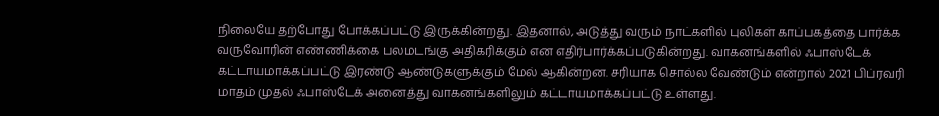நிலையே தற்போது போக்கப்பட்டு இருக்கின்றது. இதனால், அடுத்து வரும் நாட்களில் புலிகள் காப்பகத்தை பார்க்க வருவோரின் எண்ணிக்கை பலமடங்கு அதிகரிக்கும் என எதிர்பார்க்கப்படுகின்றது. வாகனங்களில் ஃபாஸ்டேக் கட்டாயமாக்கப்பட்டு இரண்டு ஆண்டுகளுக்கும் மேல் ஆகின்றன. சரியாக சொல்ல வேண்டும் என்றால் 2021 பிப்ரவரி மாதம் முதல் ஃபாஸ்டேக் அனைத்து வாகனங்களிலும் கட்டாயமாக்கப்பட்டு உள்ளது.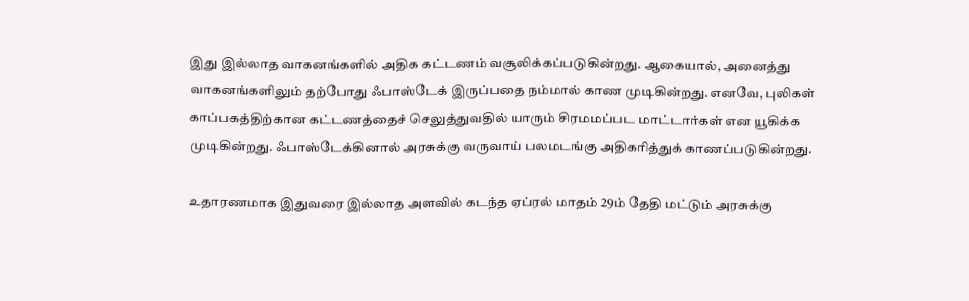இது இல்லாத வாகனங்களில் அதிக கட்டணம் வசூலிக்கப்படுகின்றது. ஆகையால், அனைத்து வாகனங்களிலும் தற்போது ஃபாஸ்டேக் இருப்பதை நம்மால் காண முடிகின்றது. எனவே, புலிகள் காப்பகத்திற்கான கட்டணத்தைச் செலுத்துவதில் யாரும் சிரமமப்பட மாட்டார்கள் என யூகிக்க முடிகின்றது. ஃபாஸ்டேக்கினால் அரசுக்கு வருவாய் பலமடங்கு அதிகரித்துக் காணப்படுகின்றது.

உதாரணமாக இதுவரை இல்லாத அளவில் கடந்த ஏப்ரல் மாதம் 29ம் தேதி மட்டும் அரசுக்கு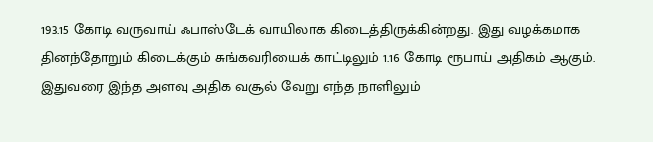193.15 கோடி வருவாய் ஃபாஸ்டேக் வாயிலாக கிடைத்திருக்கின்றது. இது வழக்கமாக தினந்தோறும் கிடைக்கும் சுங்கவரியைக் காட்டிலும் 1.16 கோடி ரூபாய் அதிகம் ஆகும். இதுவரை இந்த அளவு அதிக வசூல் வேறு எந்த நாளிலும்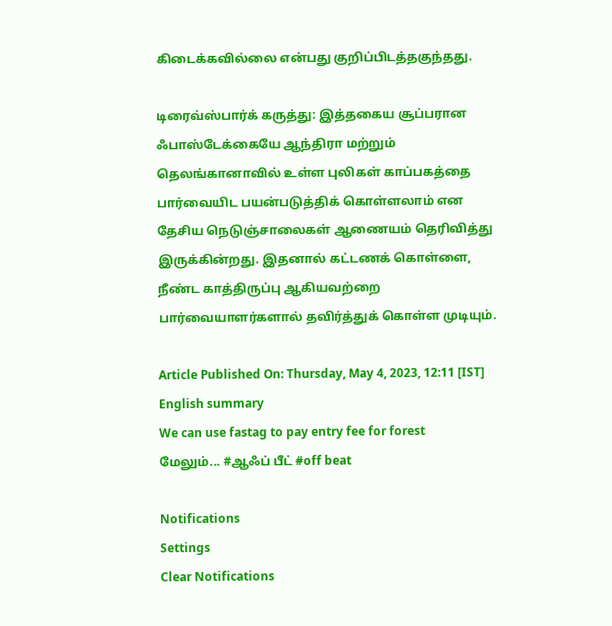கிடைக்கவில்லை என்பது குறிப்பிடத்தகுந்தது.

டிரைவ்ஸ்பார்க் கருத்து: இத்தகைய சூப்பரான ஃபாஸ்டேக்கையே ஆந்திரா மற்றும் தெலங்கானாவில் உள்ள புலிகள் காப்பகத்தை பார்வையிட பயன்படுத்திக் கொள்ளலாம் என தேசிய நெடுஞ்சாலைகள் ஆணையம் தெரிவித்து இருக்கின்றது. இதனால் கட்டணக் கொள்ளை, நீண்ட காத்திருப்பு ஆகியவற்றை பார்வையாளர்களால் தவிர்த்துக் கொள்ள முடியும்.

Article Published On: Thursday, May 4, 2023, 12:11 [IST]
English summary
We can use fastag to pay entry fee for forest
மேலும்... #ஆஃப் பீட் #off beat

Notifications
Settings
Clear Notifications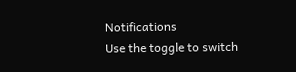Notifications
Use the toggle to switch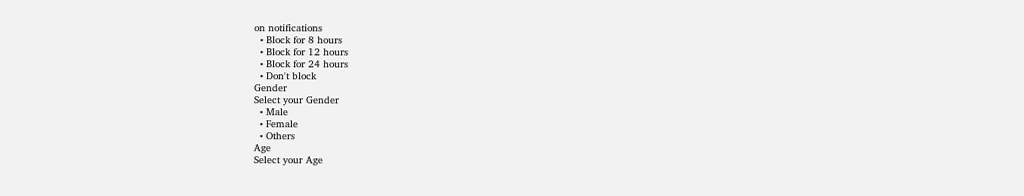on notifications
  • Block for 8 hours
  • Block for 12 hours
  • Block for 24 hours
  • Don't block
Gender
Select your Gender
  • Male
  • Female
  • Others
Age
Select your Age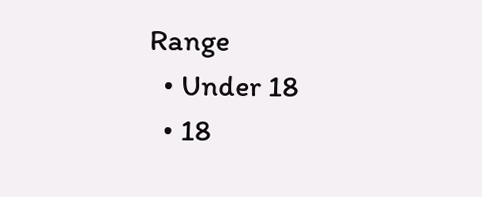Range
  • Under 18
  • 18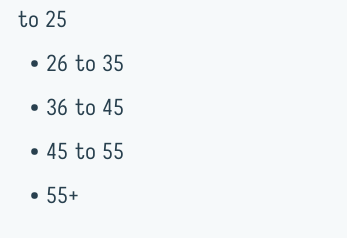to 25
  • 26 to 35
  • 36 to 45
  • 45 to 55
  • 55+